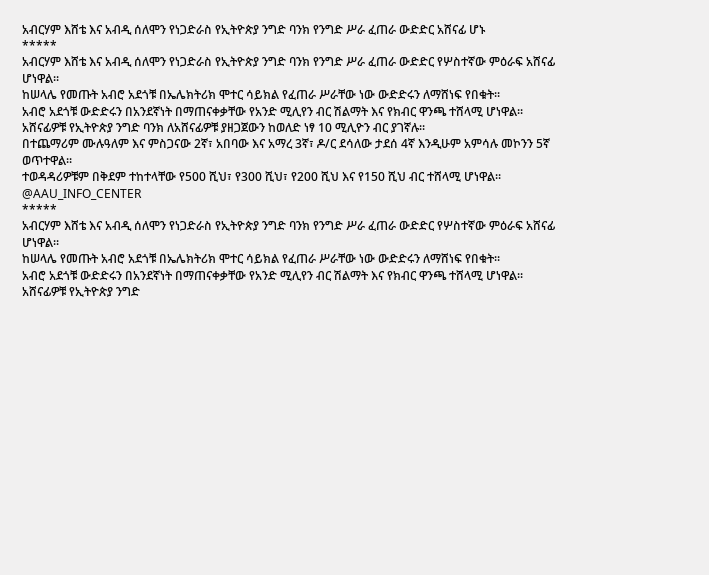አብርሃም እሸቴ እና አብዲ ሰለሞን የነጋድራስ የኢትዮጵያ ንግድ ባንክ የንግድ ሥራ ፈጠራ ውድድር አሸናፊ ሆኑ
*****
አብርሃም እሸቴ እና አብዲ ሰለሞን የነጋድራስ የኢትዮጵያ ንግድ ባንክ የንግድ ሥራ ፈጠራ ውድድር የሦስተኛው ምዕራፍ አሸናፊ ሆነዋል፡፡
ከሠላሌ የመጡት አብሮ አደጎቹ በኤሌክትሪክ ሞተር ሳይክል የፈጠራ ሥራቸው ነው ውድድሩን ለማሸነፍ የበቁት፡፡
አብሮ አደጎቹ ውድድሩን በአንደኛነት በማጠናቀቃቸው የአንድ ሚሊየን ብር ሽልማት እና የክብር ዋንጫ ተሸላሚ ሆነዋል፡፡
አሸናፊዎቹ የኢትዮጵያ ንግድ ባንክ ለአሸናፊዎቹ ያዘጋጀውን ከወለድ ነፃ 10 ሚሊዮን ብር ያገኛሉ፡፡
በተጨማሪም ሙሉዓለም እና ምስጋናው 2ኛ፣ አበባው እና አማረ 3ኛ፣ ዶ/ር ደሳለው ታደሰ 4ኛ እንዲሁም አምሳሉ መኮንን 5ኛ ወጥተዋል፡፡
ተወዳዳሪዎቹም በቅደም ተከተላቸው የ500 ሺህ፣ የ300 ሺህ፣ የ200 ሺህ እና የ150 ሺህ ብር ተሸላሚ ሆነዋል፡፡
@AAU_INFO_CENTER
*****
አብርሃም እሸቴ እና አብዲ ሰለሞን የነጋድራስ የኢትዮጵያ ንግድ ባንክ የንግድ ሥራ ፈጠራ ውድድር የሦስተኛው ምዕራፍ አሸናፊ ሆነዋል፡፡
ከሠላሌ የመጡት አብሮ አደጎቹ በኤሌክትሪክ ሞተር ሳይክል የፈጠራ ሥራቸው ነው ውድድሩን ለማሸነፍ የበቁት፡፡
አብሮ አደጎቹ ውድድሩን በአንደኛነት በማጠናቀቃቸው የአንድ ሚሊየን ብር ሽልማት እና የክብር ዋንጫ ተሸላሚ ሆነዋል፡፡
አሸናፊዎቹ የኢትዮጵያ ንግድ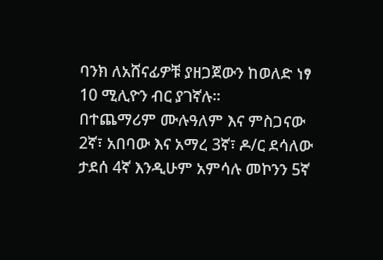ባንክ ለአሸናፊዎቹ ያዘጋጀውን ከወለድ ነፃ 10 ሚሊዮን ብር ያገኛሉ፡፡
በተጨማሪም ሙሉዓለም እና ምስጋናው 2ኛ፣ አበባው እና አማረ 3ኛ፣ ዶ/ር ደሳለው ታደሰ 4ኛ እንዲሁም አምሳሉ መኮንን 5ኛ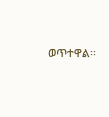ወጥተዋል፡፡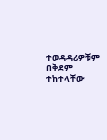ተወዳዳሪዎቹም በቅደም ተከተላቸው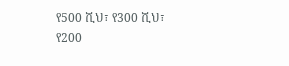የ500 ሺህ፣ የ300 ሺህ፣ የ200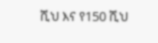ሺህ እና የ150 ሺህ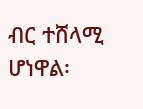ብር ተሸላሚ ሆነዋል፡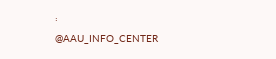፡
@AAU_INFO_CENTER